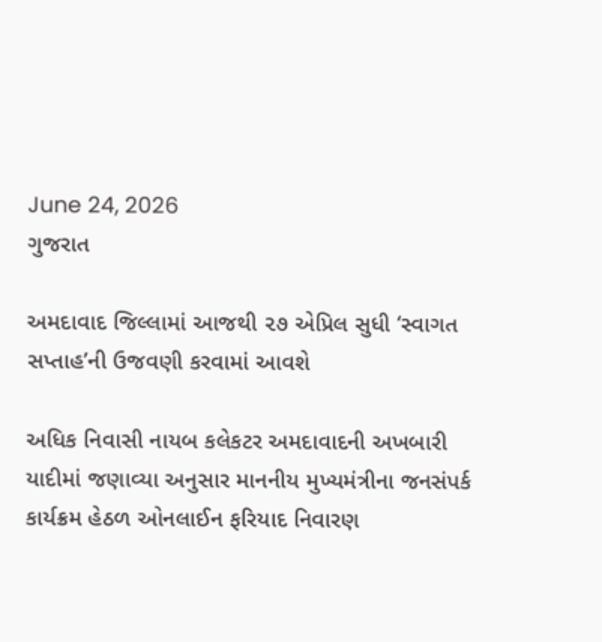June 24, 2026
ગુજરાત

અમદાવાદ જિલ્લામાં આજથી ૨૭ એપ્રિલ સુધી ‘સ્વાગત સપ્તાહ’ની ઉજવણી કરવામાં આવશે

અધિક નિવાસી નાયબ કલેકટર અમદાવાદની અખબારી યાદીમાં જણાવ્યા અનુસાર માનનીય મુખ્યમંત્રીના જનસંપર્ક કાર્યક્રમ હેઠળ ઓનલાઈન ફરિયાદ નિવારણ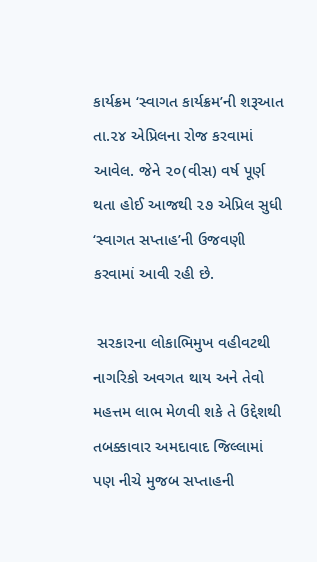કાર્યક્રમ ‘સ્વાગત કાર્યક્રમ’ની શરૂઆત તા.૨૪ એપ્રિલના રોજ કરવામાં આવેલ. જેને ૨૦(વીસ) વર્ષ પૂર્ણ થતા હોઈ આજથી ૨૭ એપ્રિલ સુધી ‘સ્વાગત સપ્તાહ’ની ઉજવણી કરવામાં આવી રહી છે.

 સરકારના લોકાભિમુખ વહીવટથી નાગરિકો અવગત થાય અને તેવો મહત્તમ લાભ મેળવી શકે તે ઉદ્દેશથી તબક્કાવાર અમદાવાદ જિલ્લામાં પણ નીચે મુજબ સપ્તાહની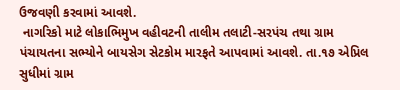ઉજવણી કરવામાં આવશે.
 નાગરિકો માટે લોકાભિમુખ વહીવટની તાલીમ તલાટી-સરપંચ તથા ગ્રામ પંચાયતના સભ્યોને બાયસેગ સેટકોમ મારફતે આપવામાં આવશે. તા.૧૭ એપ્રિલ સુધીમાં ગ્રામ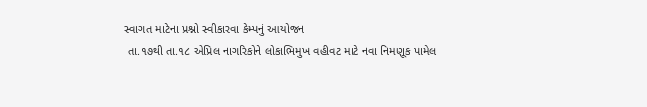સ્વાગત માટેના પ્રશ્નો સ્વીકારવા કેમ્પનું આયોજન
 તા.૧૭થી તા.૧૮ એપ્રિલ નાગરિકોને લોકાભિમુખ વહીવટ માટે નવા નિમણૂક પામેલ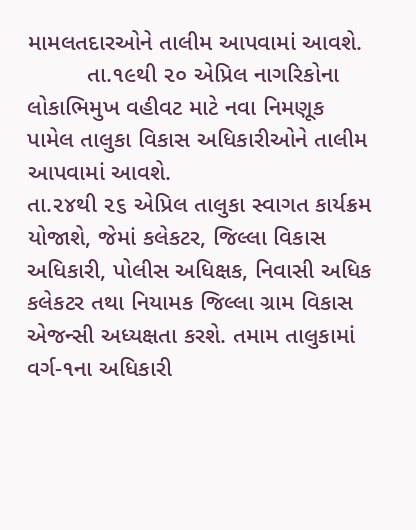મામલતદારઓને તાલીમ આપવામાં આવશે.
         તા.૧૯થી ૨૦ એપ્રિલ નાગરિકોના લોકાભિમુખ વહીવટ માટે નવા નિમણૂક પામેલ તાલુકા વિકાસ અધિકારીઓને તાલીમ આપવામાં આવશે.
તા.૨૪થી ૨૬ એપ્રિલ તાલુકા સ્વાગત કાર્યક્રમ યોજાશે, જેમાં કલેકટર, જિલ્લા વિકાસ અધિકારી, પોલીસ અધિક્ષક, નિવાસી અધિક કલેકટર તથા નિયામક જિલ્લા ગ્રામ વિકાસ એજન્સી અધ્યક્ષતા કરશે. તમામ તાલુકામાં વર્ગ-૧ના અધિકારી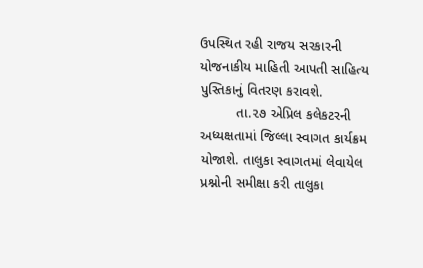ઉપસ્થિત રહી રાજય સરકારની યોજનાકીય માહિતી આપતી સાહિત્ય પુસ્તિકાનું વિતરણ કરાવશે.
         તા.૨૭ એપ્રિલ કલેકટરની અધ્યક્ષતામાં જિલ્લા સ્વાગત કાર્યક્રમ યોજાશે. તાલુકા સ્વાગતમાં લેવાયેલ પ્રશ્નોની સમીક્ષા કરી તાલુકા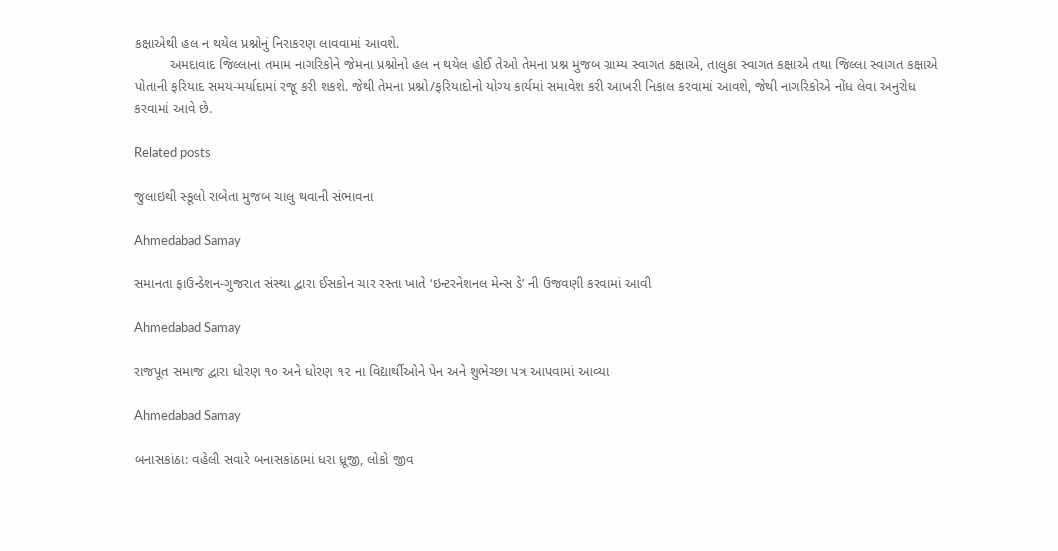કક્ષાએથી હલ ન થયેલ પ્રશ્નોનું નિરાકરણ લાવવામાં આવશે.
         અમદાવાદ જિલ્લાના તમામ નાગરિકોને જેમના પ્રશ્નોનો હલ ન થયેલ હોઈ તેઓ તેમના પ્રશ્ન મુજબ ગ્રામ્ય સ્વાગત કક્ષાએ, તાલુકા સ્વાગત કક્ષાએ તથા જિલ્લા સ્વાગત કક્ષાએ પોતાની ફરિયાદ સમય-મર્યાદામાં રજૂ કરી શકશે. જેથી તેમના પ્રશ્નો/ફરિયાદોનો યોગ્ય કાર્યમાં સમાવેશ કરી આખરી નિકાલ કરવામાં આવશે, જેથી નાગરિકોએ નોંધ લેવા અનુરોધ કરવામાં આવે છે.

Related posts

જુલાઇથી સ્કૂલો રાબેતા મુજબ ચાલુ થવાની સંભાવના

Ahmedabad Samay

સમાનતા ફાઉન્ડેશન-ગુજરાત સંસ્થા દ્વારા ઈસકોન ચાર રસ્તા ખાતે ‘ઇન્ટરનેશનલ મેન્સ ડે’ ની ઉજવણી કરવામાં આવી

Ahmedabad Samay

રાજપૂત સમાજ દ્વારા ધોરણ ૧૦ અને ધોરણ ૧૨ ના વિદ્યાર્થીઓને પેન અને શુભેચ્છા પત્ર આપવામાં આવ્યા

Ahmedabad Samay

બનાસકાંઠા: વહેલી સવારે બનાસકાંઠામાં ધરા ધ્રૂજી, લોકો જીવ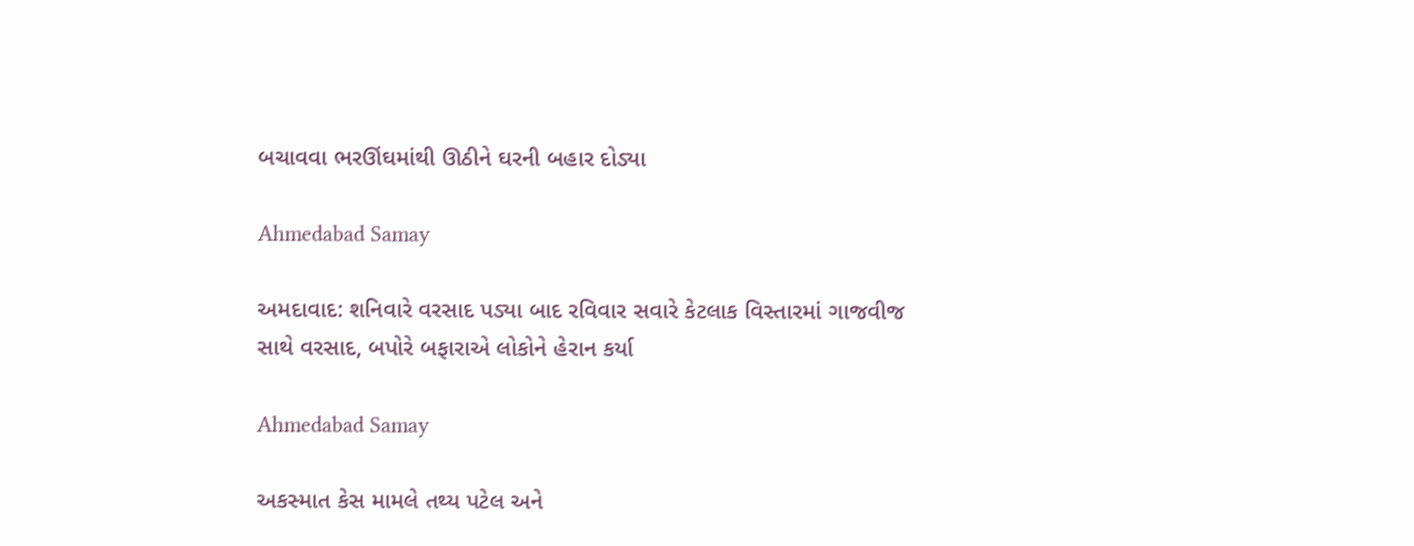બચાવવા ભરઊંઘમાંથી ઊઠીને ઘરની બહાર દોડ્યા

Ahmedabad Samay

અમદાવાદ: શનિવારે વરસાદ પડ્યા બાદ રવિવાર સવારે કેટલાક વિસ્તારમાં ગાજવીજ સાથે વરસાદ, બપોરે બફારાએ લોકોને હેરાન કર્યા

Ahmedabad Samay

અકસ્માત કેસ મામલે તથ્ય પટેલ અને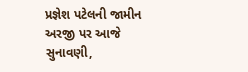પ્રજ્ઞેશ પટેલની જામીન અરજી પર આજે સુનાવણી,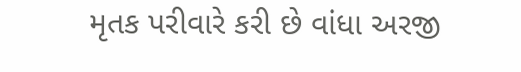મૃતક પરીવારે કરી છે વાંધા અરજી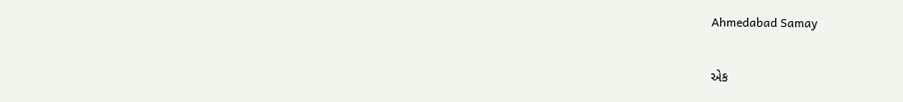Ahmedabad Samay

એક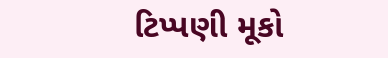ટિપ્પણી મૂકો